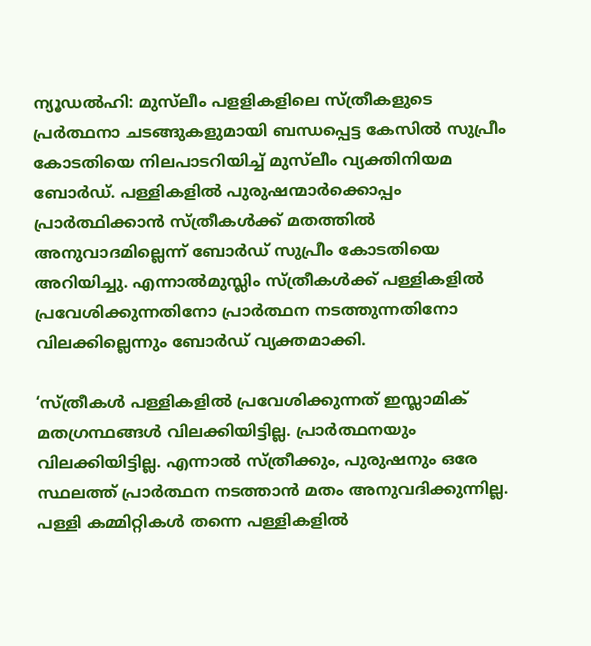ന്യൂഡൽഹി: മുസ്‌ലീം പളളികളിലെ സ്ത്രീകളുടെ പ്രർത്ഥനാ ചടങ്ങുകളുമായി ബന്ധപ്പെട്ട കേസിൽ സുപ്രീം കോടതിയെ നിലപാടറിയിച്ച് മുസ്‌ലീം വ്യക്തിനിയമ ബോർഡ്. പള്ളികളിൽ പുരുഷന്മാർക്കൊപ്പം പ്രാർത്ഥിക്കാൻ സ്ത്രീകൾക്ക് മതത്തിൽ അനുവാദമില്ലെന്ന് ബോർഡ് സുപ്രീം കോടതിയെ അറിയിച്ചു. എന്നാൽമുസ്ലിം സ്ത്രീകൾക്ക് പള്ളികളിൽ പ്രവേശിക്കുന്നതിനോ പ്രാർത്ഥന നടത്തുന്നതിനോ വിലക്കില്ലെന്നും ബോർഡ് വ്യക്തമാക്കി.

‘സ്ത്രീകൾ പള്ളികളിൽ പ്രവേശിക്കുന്നത് ഇസ്ലാമിക് മതഗ്രന്ഥങ്ങൾ വിലക്കിയിട്ടില്ല. പ്രാർത്ഥനയും വിലക്കിയിട്ടില്ല. എന്നാൽ സ്ത്രീക്കും, പുരുഷനും ഒരേ സ്ഥലത്ത് പ്രാർത്ഥന നടത്താൻ മതം അനുവദിക്കുന്നില്ല. പള്ളി കമ്മിറ്റികൾ തന്നെ പള്ളികളിൽ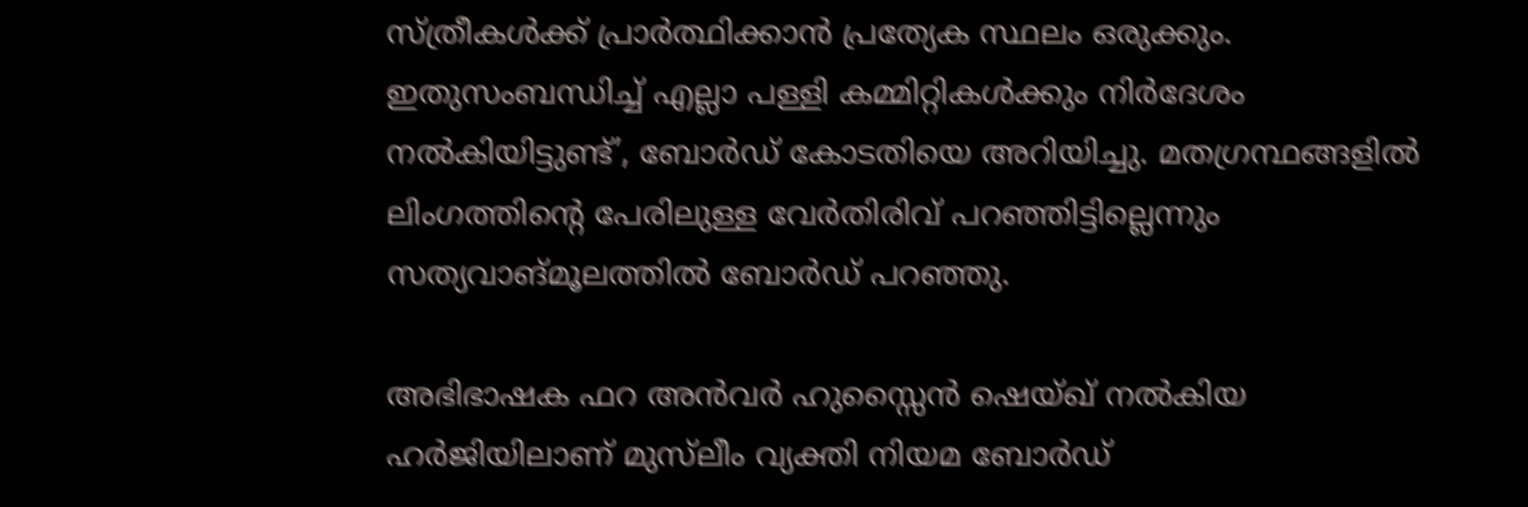സ്ത്രീകൾക്ക് പ്രാർത്ഥിക്കാൻ പ്രത്യേക സ്ഥലം ഒരുക്കും. ഇതുസംബന്ധിച്ച് എല്ലാ പള്ളി കമ്മിറ്റികൾക്കും നിർദേശം നൽകിയിട്ടുണ്ട്’, ബോർഡ് കോടതിയെ അറിയിച്ചു. മതഗ്രന്ഥങ്ങളിൽ ലിംഗത്തിന്റെ പേരിലുള്ള വേർതിരിവ് പറഞ്ഞിട്ടില്ലെന്നും സത്യവാങ്മൂലത്തിൽ ബോർഡ് പറഞ്ഞു.

അഭിഭാഷക ഫറ അൻവർ ഹുസ്സൈൻ ഷെയ്ഖ് നൽകിയ ഹർജിയിലാണ് മുസ്‌ലീം വ്യക്തി നിയമ ബോർഡ്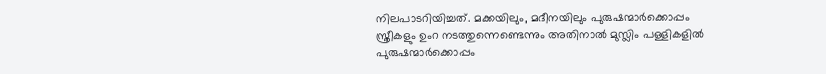നിലപാടറിയിച്ചത്. മക്കയിലും, മദീനയിലും പുരുഷന്മാർക്കൊപ്പം സ്ത്രീകളും ഉംറ നടത്തുന്നെണ്ടെന്നും അതിനാൽ മുസ്ലിം പള്ളികളിൽ പുരുഷന്മാർക്കൊപ്പം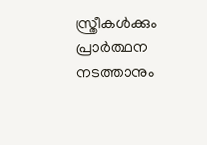സ്ത്രീകൾക്കും പ്രാർത്ഥന നടത്താനും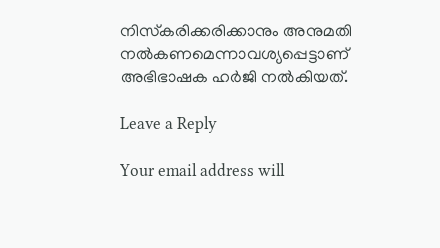നിസ്‌കരിക്കരിക്കാനും അനുമതി നൽകണമെന്നാവശ്യപ്പെട്ടാണ് അഭിഭാഷക ഹർജി നൽകിയത്.

Leave a Reply

Your email address will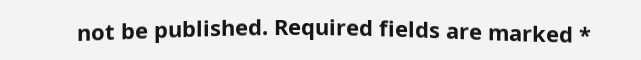not be published. Required fields are marked *